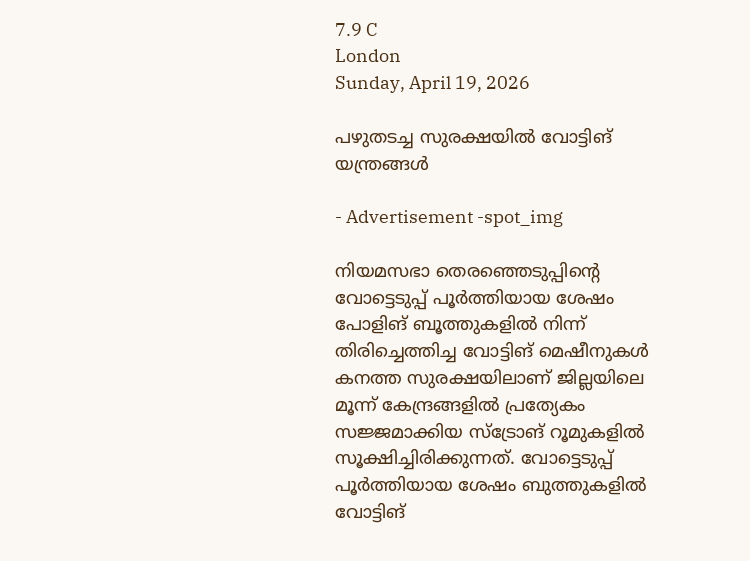7.9 C
London
Sunday, April 19, 2026

പഴുതടച്ച സുരക്ഷയിൽ വോട്ടിങ് യന്ത്രങ്ങൾ

- Advertisement -spot_img

നിയമസഭാ തെരഞ്ഞെടുപ്പിന്റെ വോട്ടെടുപ്പ് പൂർത്തിയായ ശേഷം പോളിങ് ബൂത്തുകളിൽ നിന്ന് തിരിച്ചെത്തിച്ച വോട്ടിങ് മെഷീനുകൾ കനത്ത സുരക്ഷയിലാണ് ജില്ലയിലെ മൂന്ന് കേന്ദ്രങ്ങളിൽ പ്രത്യേകം സജ്ജമാക്കിയ സ്ട്രോങ് റൂമുകളിൽ സൂക്ഷിച്ചിരിക്കുന്നത്. വോട്ടെടുപ്പ് പൂർത്തിയായ ശേഷം ബുത്തുകളിൽ വോട്ടിങ്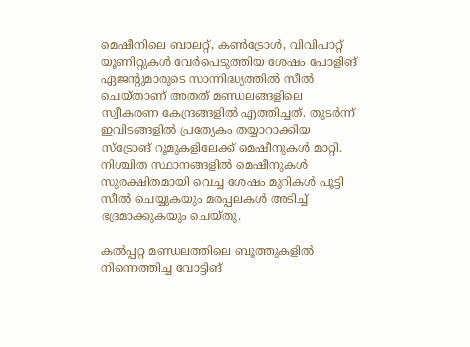മെഷീനിലെ ബാലറ്റ്, കൺട്രോൾ, വിവിപാറ്റ് യൂണിറ്റുകൾ വേർപെടുത്തിയ ശേഷം പോളിങ് ഏജന്റുമാരുടെ സാന്നിദ്ധ്യത്തിൽ സീൽ ചെയ്താണ് അതത് മണ്ഡലങ്ങളിലെ സ്വീകരണ കേന്ദ്രങ്ങളിൽ എത്തിച്ചത്. തുടർന്ന് ഇവിടങ്ങളിൽ പ്രത്യേകം തയ്യാറാക്കിയ സ്ട്രോങ് റൂമുകളിലേക്ക് മെഷീനുകൾ മാറ്റി. നിശ്ചിത സ്ഥാനങ്ങളിൽ മെഷീനുകൾ സുരക്ഷിതമായി വെച്ച ശേഷം മുറികൾ പൂട്ടി സീൽ ചെയ്യുകയും മരപ്പലകൾ അടിച്ച് ഭദ്രമാക്കുകയും ചെയ്തു.

കൽപ്പറ്റ മണ്ഡലത്തിലെ ബൂത്തുകളിൽ നിന്നെത്തിച്ച വോട്ടിങ്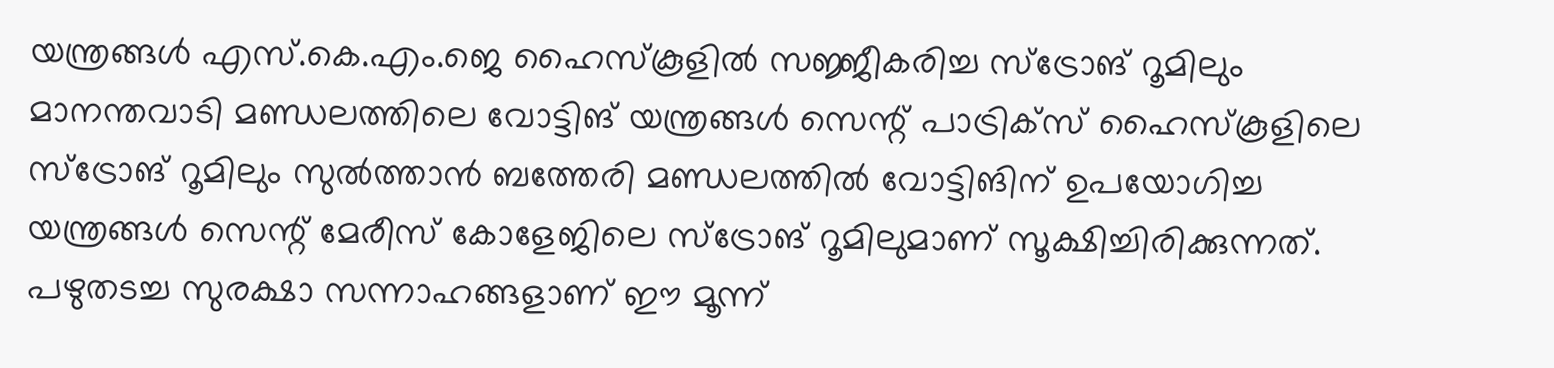യന്ത്രങ്ങൾ എസ്.കെ.എം.ജെ ഹൈസ്‍കൂളിൽ സജ്ജീകരിച്ച സ്ട്രോങ് റൂമിലും മാനന്തവാടി മണ്ഡലത്തിലെ വോട്ടിങ് യന്ത്രങ്ങൾ സെന്റ് പാട്രിക്സ് ഹൈസ്‍കൂളിലെ സ്ട്രോങ് റൂമിലും സുൽത്താൻ ബത്തേരി മണ്ഡലത്തിൽ വോട്ടിങിന് ഉപയോഗിച്ച യന്ത്രങ്ങൾ സെന്റ് മേരീസ് കോളേജിലെ സ്ട്രോങ് റൂമിലുമാണ് സൂക്ഷിച്ചിരിക്കുന്നത്. പഴുതടച്ച സുരക്ഷാ സന്നാഹങ്ങളാണ് ഈ മൂന്ന്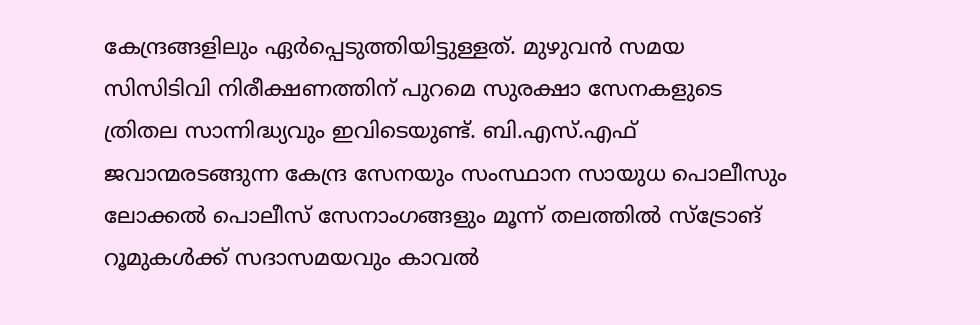കേന്ദ്രങ്ങളിലും ഏർപ്പെടുത്തിയിട്ടുള്ളത്. മുഴുവൻ സമയ സിസിടിവി നിരീക്ഷണത്തിന് പുറമെ സുരക്ഷാ സേനകളുടെ ത്രിതല സാന്നിദ്ധ്യവും ഇവിടെയുണ്ട്. ബി.എസ്.എഫ് ജവാന്മരടങ്ങുന്ന കേന്ദ്ര സേനയും സംസ്ഥാന സായുധ പൊലീസും ലോക്കൽ പൊലീസ് സേനാംഗങ്ങളും മൂന്ന് തലത്തിൽ സ്ട്രോങ് റൂമുകൾക്ക് സദാസമയവും കാവൽ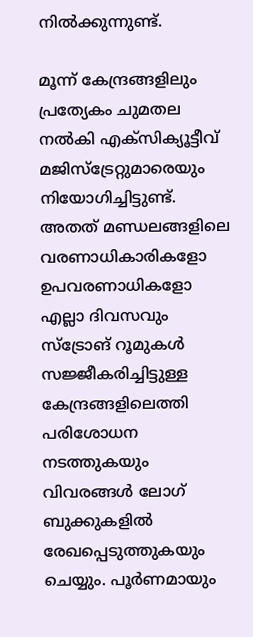നിൽക്കുന്നുണ്ട്.

മൂന്ന് കേന്ദ്രങ്ങളിലും പ്രത്യേകം ചുമതല നൽകി എക്സിക്യൂട്ടീവ് മജിസ്ട്രേറ്റുമാരെയും നിയോഗിച്ചിട്ടുണ്ട്. അതത് മണ്ഡലങ്ങളിലെ വരണാധികാരികളോ ഉപവരണാധികളോ എല്ലാ ദിവസവും സ്ട്രോങ് റൂമുകൾ സജ്ജീകരിച്ചിട്ടുള്ള കേന്ദ്രങ്ങളിലെത്തി പരിശോധന നടത്തുകയും വിവരങ്ങൾ ലോഗ് ബുക്കുകളിൽ രേഖപ്പെടുത്തുകയും ചെയ്യും. പൂർണമായും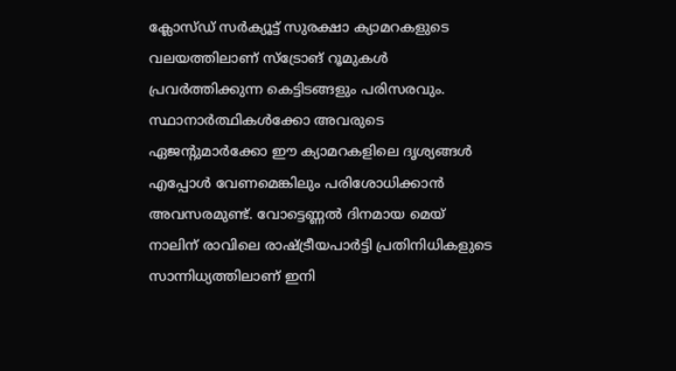ക്ലോസ്ഡ് സർക്യൂട്ട് സുരക്ഷാ ക്യാമറകളുടെ വലയത്തിലാണ് സ്ട്രോങ് റൂമുകൾ പ്രവർത്തിക്കുന്ന കെട്ടിടങ്ങളും പരിസരവും. സ്ഥാനാർത്ഥികൾക്കോ അവരുടെ ഏജന്റുമാർക്കോ ഈ ക്യാമറകളിലെ ദൃശ്യങ്ങൾ എപ്പോൾ വേണമെങ്കിലും പരിശോധിക്കാൻ അവസരമുണ്ട്. വോട്ടെണ്ണല്‍ ദിനമായ മെയ് നാലിന് രാവിലെ രാഷ്ട്രീയപാര്‍ട്ടി പ്രതിനിധികളുടെ സാന്നിധ്യത്തിലാണ് ഇനി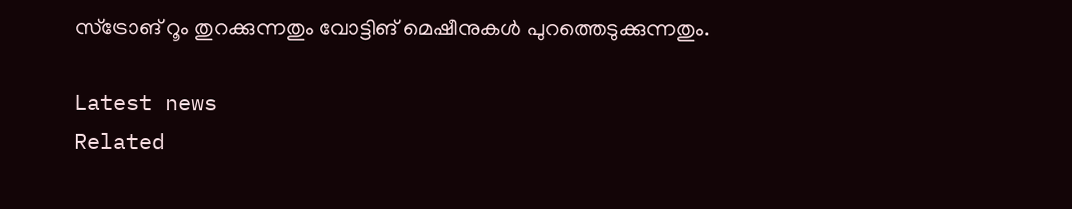സ്ട്രോങ് റൂം തുറക്കുന്നതും വോട്ടിങ് മെഷീനുകൾ പുറത്തെടുക്കുന്നതും.

Latest news
Related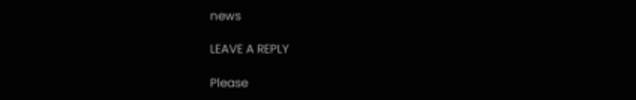news

LEAVE A REPLY

Please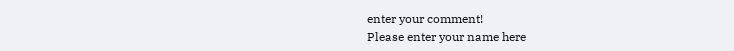enter your comment!
Please enter your name here